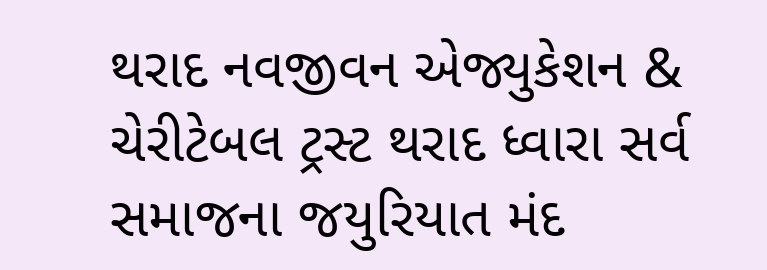થરાદ નવજીવન એજ્યુકેશન & ચેરીટેબલ ટ્રસ્ટ થરાદ ધ્વારા સર્વ સમાજના જયુરિયાત મંદ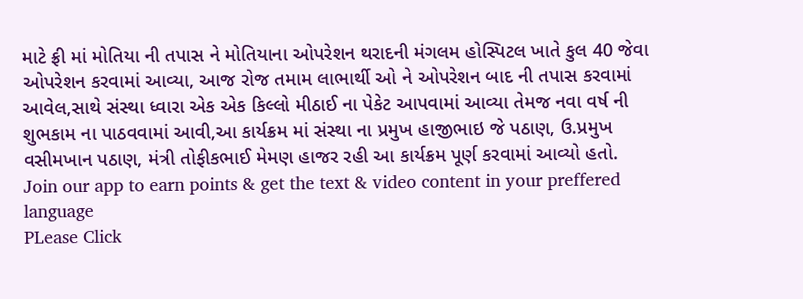માટે ફ્રી માં મોતિયા ની તપાસ ને મોતિયાના ઓપરેશન થરાદની મંગલમ હોસ્પિટલ ખાતે કુલ 40 જેવા ઓપરેશન કરવામાં આવ્યા, આજ રોજ તમામ લાભાર્થી ઓ ને ઓપરેશન બાદ ની તપાસ કરવામાં આવેલ,સાથે સંસ્થા ધ્વારા એક એક કિલ્લો મીઠાઈ ના પેકેટ આપવામાં આવ્યા તેમજ નવા વર્ષ ની શુભકામ ના પાઠવવામાં આવી,આ કાર્યક્રમ માં સંસ્થા ના પ્રમુખ હાજીભાઇ જે પઠાણ, ઉ.પ્રમુખ વસીમખાન પઠાણ, મંત્રી તોફીકભાઈ મેમણ હાજર રહી આ કાર્યક્રમ પૂર્ણ કરવામાં આવ્યો હતો.
Join our app to earn points & get the text & video content in your preffered language
PLease Click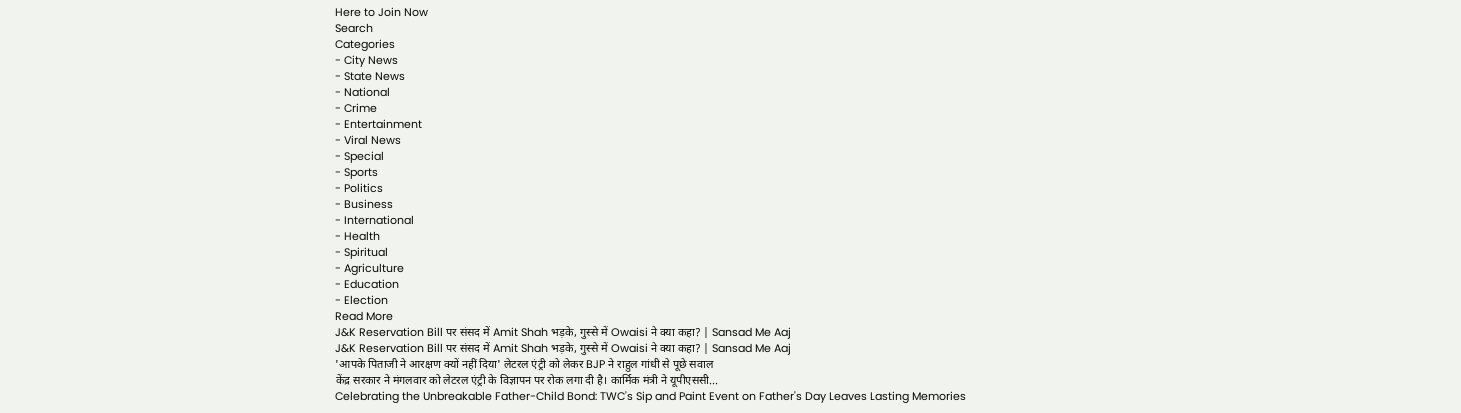Here to Join Now
Search
Categories
- City News
- State News
- National
- Crime
- Entertainment
- Viral News
- Special
- Sports
- Politics
- Business
- International
- Health
- Spiritual
- Agriculture
- Education
- Election
Read More
J&K Reservation Bill पर संसद में Amit Shah भड़के, गुस्से में Owaisi ने क्या कहा? | Sansad Me Aaj
J&K Reservation Bill पर संसद में Amit Shah भड़के, गुस्से में Owaisi ने क्या कहा? | Sansad Me Aaj
'आपके पिताजी ने आरक्षण क्यों नहीं दिया' लेटरल एंट्री को लेकर BJP ने राहुल गांधी से पूछे सवाल
केंद्र सरकार ने मंगलवार को लेटरल एंट्री के विज्ञापन पर रोक लगा दी है। कार्मिक मंत्री ने यूपीएससी...
Celebrating the Unbreakable Father-Child Bond: TWC's Sip and Paint Event on Father's Day Leaves Lasting Memories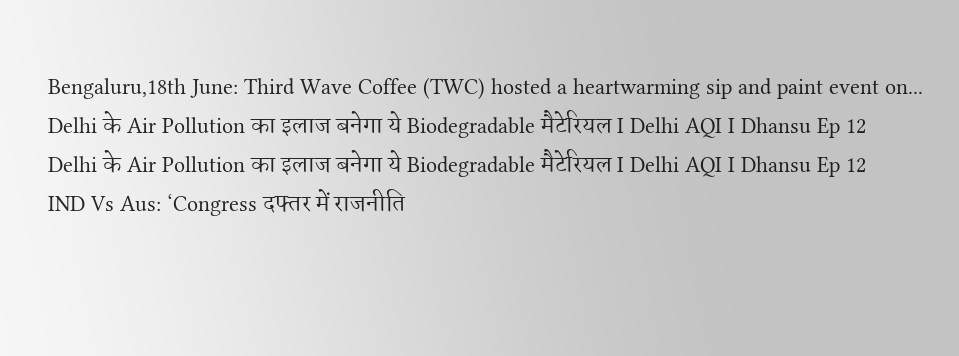Bengaluru,18th June: Third Wave Coffee (TWC) hosted a heartwarming sip and paint event on...
Delhi के Air Pollution का इलाज बनेगा ये Biodegradable मैटेरियल I Delhi AQI I Dhansu Ep 12
Delhi के Air Pollution का इलाज बनेगा ये Biodegradable मैटेरियल I Delhi AQI I Dhansu Ep 12
IND Vs Aus: ‘Congress दफ्तर में राजनीति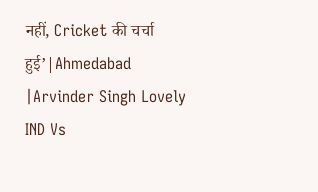नहीं, Cricket की चर्चा हुई’|Ahmedabad |Arvinder Singh Lovely
IND Vs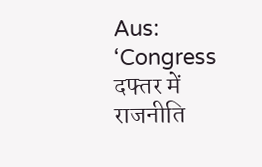Aus: ‘Congress दफ्तर में राजनीति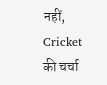नहीं, Cricket की चर्चा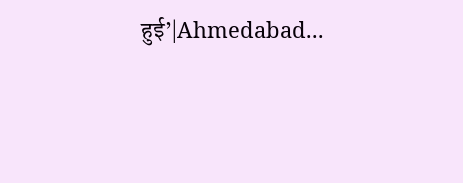हुई’|Ahmedabad...